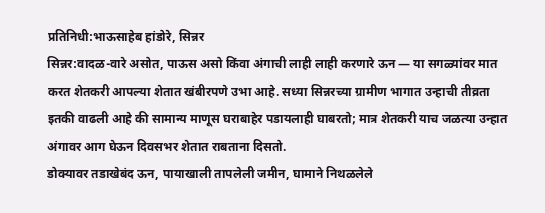प्रतिनिधी:भाऊसाहेब हांडोरे, सिन्नर
सिन्नर:वादळ-वारे असोत, पाऊस असो किंवा अंगाची लाही लाही करणारे ऊन — या सगळ्यांवर मात करत शेतकरी आपल्या शेतात खंबीरपणे उभा आहे. सध्या सिन्नरच्या ग्रामीण भागात उन्हाची तीव्रता इतकी वाढली आहे की सामान्य माणूस घराबाहेर पडायलाही घाबरतो; मात्र शेतकरी याच जळत्या उन्हात अंगावर आग घेऊन दिवसभर शेतात राबताना दिसतो.
डोक्यावर तडाखेबंद ऊन, पायाखाली तापलेली जमीन, घामाने निथळलेले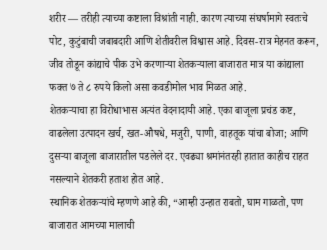शरीर — तरीही त्याच्या कष्टाला विश्रांती नाही. कारण त्याच्या संघर्षामागे स्वतःचे पोट, कुटुंबाची जबाबदारी आणि शेतीवरील विश्वास आहे. दिवस-रात्र मेहनत करून, जीव तोडून कांद्याचे पीक उभे करणाऱ्या शेतकऱ्याला बाजारात मात्र या कांद्याला फक्त ७ ते ८ रुपये किलो असा कवडीमोल भाव मिळत आहे.
शेतकऱ्याचा हा विरोधाभास अत्यंत वेदनादायी आहे. एका बाजूला प्रचंड कष्ट, वाढलेला उत्पादन खर्च, खत-औषधे, मजुरी, पाणी, वाहतूक यांचा बोजा; आणि दुसऱ्या बाजूला बाजारातील पडलेले दर. एवढ्या श्रमांनंतरही हातात काहीच राहत नसल्याने शेतकरी हताश होत आहे.
स्थानिक शेतकऱ्यांचे म्हणणे आहे की, “आम्ही उन्हात राबतो, घाम गाळतो, पण बाजारात आमच्या मालाची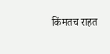किंमतच राहत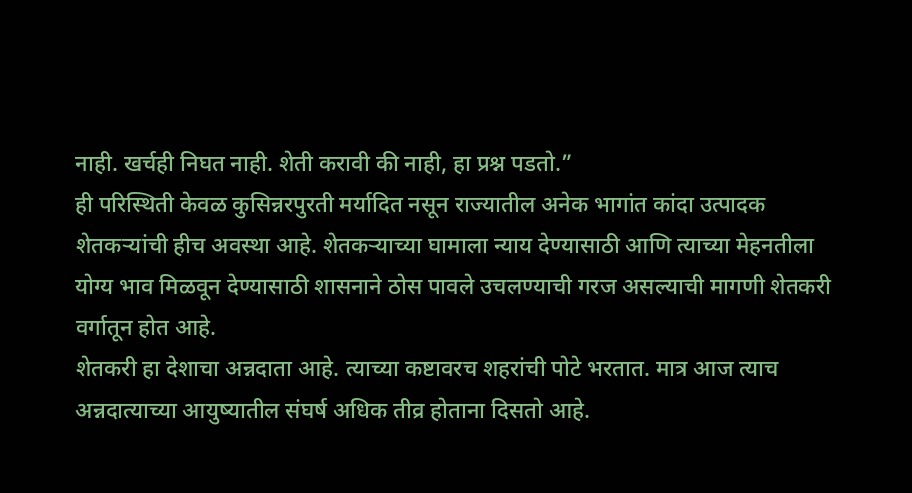नाही. खर्चही निघत नाही. शेती करावी की नाही, हा प्रश्न पडतो.”
ही परिस्थिती केवळ कुसिन्नरपुरती मर्यादित नसून राज्यातील अनेक भागांत कांदा उत्पादक शेतकऱ्यांची हीच अवस्था आहे. शेतकऱ्याच्या घामाला न्याय देण्यासाठी आणि त्याच्या मेहनतीला योग्य भाव मिळवून देण्यासाठी शासनाने ठोस पावले उचलण्याची गरज असल्याची मागणी शेतकरी वर्गातून होत आहे.
शेतकरी हा देशाचा अन्नदाता आहे. त्याच्या कष्टावरच शहरांची पोटे भरतात. मात्र आज त्याच अन्नदात्याच्या आयुष्यातील संघर्ष अधिक तीव्र होताना दिसतो आहे.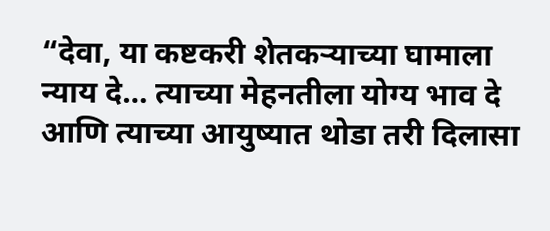“देवा, या कष्टकरी शेतकऱ्याच्या घामाला न्याय दे… त्याच्या मेहनतीला योग्य भाव दे आणि त्याच्या आयुष्यात थोडा तरी दिलासा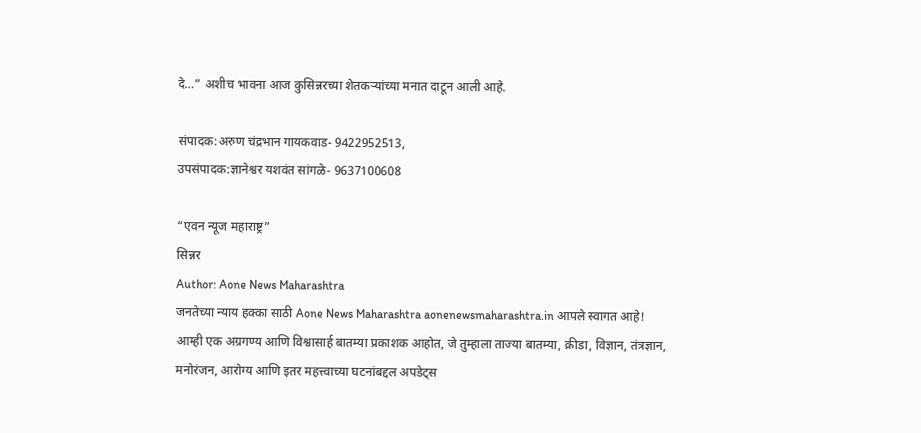दे…” अशीच भावना आज कुसिन्नरच्या शेतकऱ्यांच्या मनात दाटून आली आहे.

संपादक:अरुण चंद्रभान गायकवाड- 9422952513,
उपसंपादक:ज्ञानेश्वर यशवंत सांगळे- 9637100608

“एवन न्यूज महाराष्ट्र”
सिन्नर
Author: Aone News Maharashtra
जनतेच्या न्याय हक्का साठी Aone News Maharashtra aonenewsmaharashtra.in आपले स्वागत आहे! आम्ही एक अग्रगण्य आणि विश्वासार्ह बातम्या प्रकाशक आहोत, जे तुम्हाला ताज्या बातम्या, क्रीडा, विज्ञान, तंत्रज्ञान, मनोरंजन, आरोग्य आणि इतर महत्त्वाच्या घटनांबद्दल अपडेट्स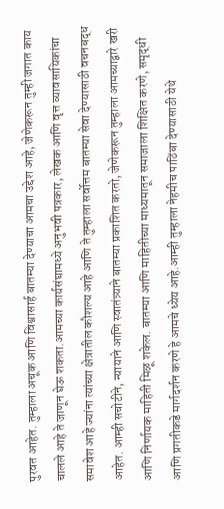पुरवत आहेत. तुम्हाला अचूक आणि विश्वासार्ह बातम्या देण्याचा आमचा उद्देश आहे, जेणेकरून तुम्ही जगात काय चालले आहे ते जाणून घेऊ शकता.आमच्या कार्यसंघामध्ये अनुभवी पत्रकार, लेखक आणि वृत्त व्यावसायिकांचा समावेश आहे ज्यांना त्यांच्या क्षेत्रातील कौशल्य आहे आणि ते तुम्हाला सर्वोत्तम बातम्या सेवा देण्यासाठी वचनबद्ध आहेत. आम्ही सचोटीने, न्यायाने आणि स्वातंत्र्याने बातम्या प्रकाशित करतो, जेणेकरून तुम्हाला आमच्याद्वारे खरी आणि निर्णायक माहिती मिळू शकेल. बातम्या आणि माहितीच्या माध्यमातून समाजाला शिक्षित करणे, समृद्धी आणि प्रगतीकडे मार्गदर्शन करणे हे आमचे ध्येय आहे.आम्ही तुम्हाला नेहमीच पाठिंबा देण्यासाठी येथे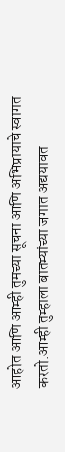आहोत आणि आम्ही तुमच्या सूचना आणि अभिप्रायाचे स्वागत करतो.आम्ही तुम्हाला बातम्यांच्या जगात अद्ययावत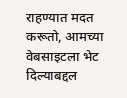राहण्यात मदत करूतो, आमच्या वेबसाइटला भेट दिल्याबद्दल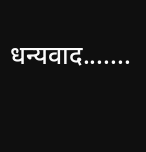धन्यवाद.......